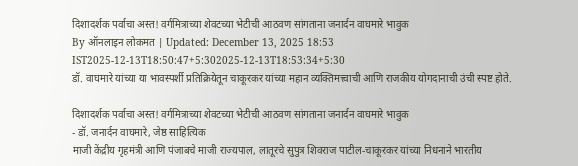दिशादर्शक पर्वाचा अस्त! वर्गमित्राच्या शेवटच्या भेटीची आठवण सांगताना जनार्दन वाघमारे भावुक
By ऑनलाइन लोकमत | Updated: December 13, 2025 18:53 IST2025-12-13T18:50:47+5:302025-12-13T18:53:34+5:30
डॉ. वाघमारे यांच्या या भावस्पर्शी प्रतिक्रियेतून चाकूरकर यांच्या महान व्यक्तिमत्त्वाची आणि राजकीय योगदानाची उंची स्पष्ट होते.

दिशादर्शक पर्वाचा अस्त! वर्गमित्राच्या शेवटच्या भेटीची आठवण सांगताना जनार्दन वाघमारे भावुक
- डॉ. जनार्दन वाघमारे, जेष्ठ साहित्यिक
माजी केंद्रीय गृहमंत्री आणि पंजाबचे माजी राज्यपाल, लातूरचे सुपुत्र शिवराज पाटील-चाकूरकर यांच्या निधनाने भारतीय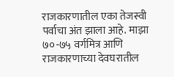राजकारणातील एका तेजस्वी पर्वाचा अंत झाला आहे. माझा ७०-७५ वर्गमित्र आणि राजकारणाच्या देवघरातील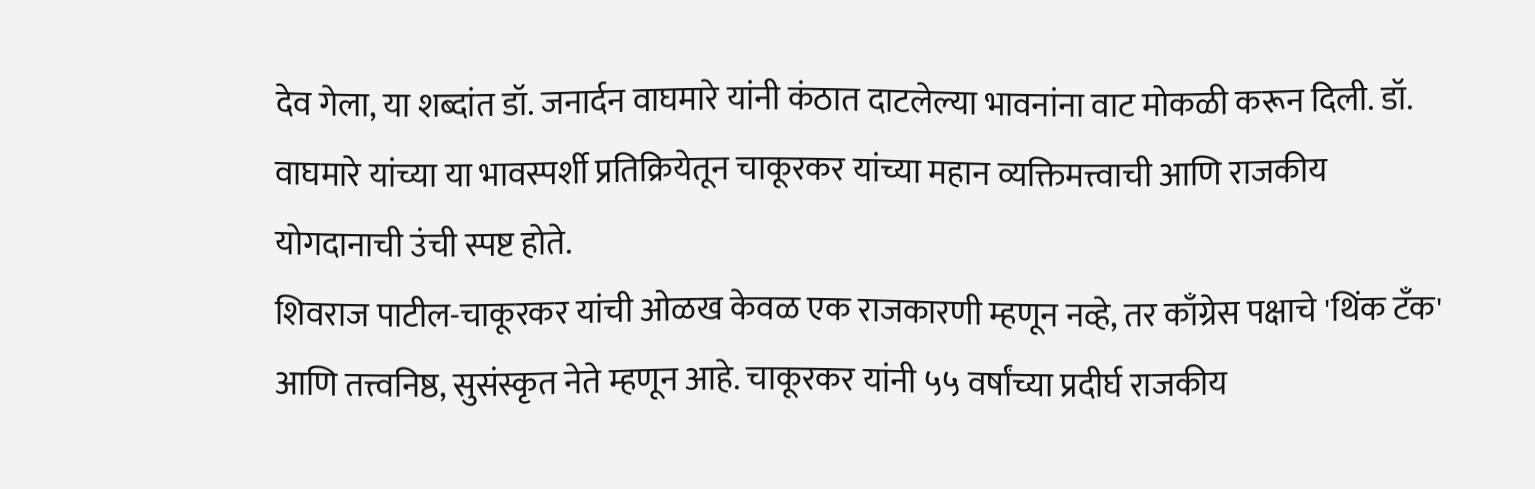देव गेला, या शब्दांत डॉ. जनार्दन वाघमारे यांनी कंठात दाटलेल्या भावनांना वाट मोकळी करून दिली. डॉ. वाघमारे यांच्या या भावस्पर्शी प्रतिक्रियेतून चाकूरकर यांच्या महान व्यक्तिमत्त्वाची आणि राजकीय योगदानाची उंची स्पष्ट होते.
शिवराज पाटील-चाकूरकर यांची ओळख केवळ एक राजकारणी म्हणून नव्हे, तर काँग्रेस पक्षाचे 'थिंक टँक' आणि तत्त्वनिष्ठ, सुसंस्कृत नेते म्हणून आहे. चाकूरकर यांनी ५५ वर्षांच्या प्रदीर्घ राजकीय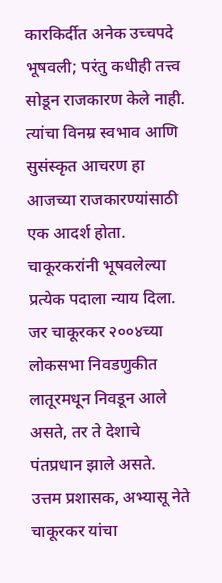कारकिर्दीत अनेक उच्चपदे भूषवली; परंतु कधीही तत्त्व सोडून राजकारण केले नाही. त्यांचा विनम्र स्वभाव आणि सुसंस्कृत आचरण हा आजच्या राजकारण्यांसाठी एक आदर्श होता. चाकूरकरांनी भूषवलेल्या प्रत्येक पदाला न्याय दिला. जर चाकूरकर २००४च्या लोकसभा निवडणुकीत लातूरमधून निवडून आले असते, तर ते देशाचे पंतप्रधान झाले असते.
उत्तम प्रशासक, अभ्यासू नेते
चाकूरकर यांचा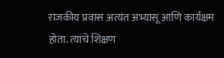राजकीय प्रवास अत्यंत अभ्यासू आणि कार्यक्षम होता. त्यांचे शिक्षण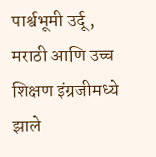पार्श्वभूमी उर्दू, मराठी आणि उच्च शिक्षण इंग्रजीमध्ये झाले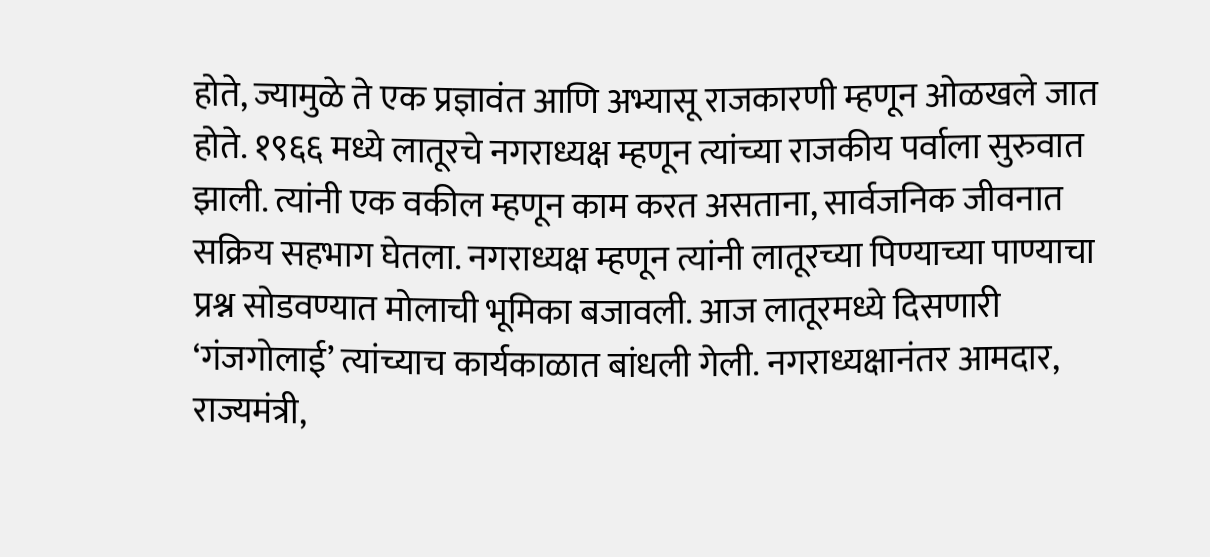होते, ज्यामुळे ते एक प्रज्ञावंत आणि अभ्यासू राजकारणी म्हणून ओळखले जात होते. १९६६ मध्ये लातूरचे नगराध्यक्ष म्हणून त्यांच्या राजकीय पर्वाला सुरुवात झाली. त्यांनी एक वकील म्हणून काम करत असताना, सार्वजनिक जीवनात सक्रिय सहभाग घेतला. नगराध्यक्ष म्हणून त्यांनी लातूरच्या पिण्याच्या पाण्याचा प्रश्न सोडवण्यात मोलाची भूमिका बजावली. आज लातूरमध्ये दिसणारी ‘गंजगोलाई’ त्यांच्याच कार्यकाळात बांधली गेली. नगराध्यक्षानंतर आमदार, राज्यमंत्री,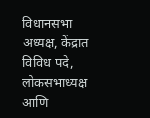विधानसभा अध्यक्ष, केंद्रात विविध पदे, लोकसभाध्यक्ष आणि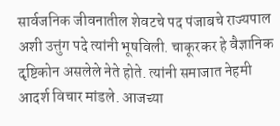सार्वजनिक जीवनातील शेवटचे पद पंजाबचे राज्यपाल अशी उत्तुंग पदे त्यांनी भूषविली. चाकूरकर हे वैज्ञानिक दृष्टिकोन असलेले नेते होते. त्यांनी समाजात नेहमी आदर्श विचार मांडले. आजच्या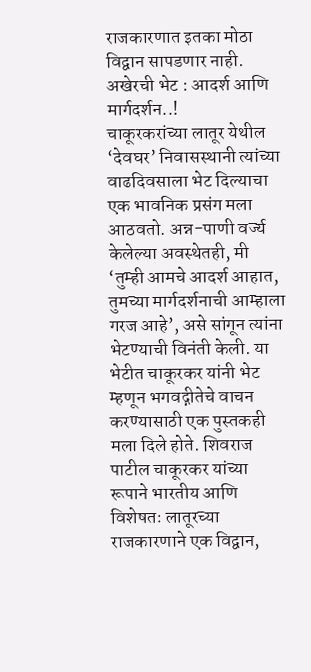राजकारणात इतका मोठा विद्वान सापडणार नाही.
अखेरची भेट : आदर्श आणि मार्गदर्शन..!
चाकूरकरांच्या लातूर येथील ‘देवघर’ निवासस्थानी त्यांच्या वाढदिवसाला भेट दिल्याचा एक भावनिक प्रसंग मला आठवतो. अन्न-पाणी वर्ज्य केलेल्या अवस्थेतही, मी ‘तुम्ही आमचे आदर्श आहात, तुमच्या मार्गदर्शनाची आम्हाला गरज आहे’, असे सांगून त्यांना भेटण्याची विनंती केली. या भेटीत चाकूरकर यांनी भेट म्हणून भगवद्गीतेचे वाचन करण्यासाठी एक पुस्तकही मला दिले होते. शिवराज पाटील चाकूरकर यांच्या रूपाने भारतीय आणि विशेषतः लातूरच्या राजकारणाने एक विद्वान,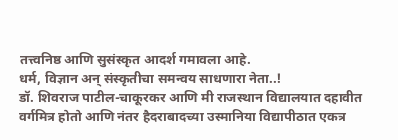तत्त्वनिष्ठ आणि सुसंस्कृत आदर्श गमावला आहे.
धर्म, विज्ञान अन् संस्कृतीचा समन्वय साधणारा नेता..!
डॉ. शिवराज पाटील-चाकूरकर आणि मी राजस्थान विद्यालयात दहावीत वर्गमित्र होतो आणि नंतर हैदराबादच्या उस्मानिया विद्यापीठात एकत्र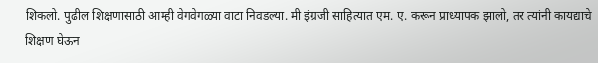शिकलो. पुढील शिक्षणासाठी आम्ही वेगवेगळ्या वाटा निवडल्या. मी इंग्रजी साहित्यात एम. ए. करून प्राध्यापक झालो, तर त्यांनी कायद्याचे शिक्षण घेऊन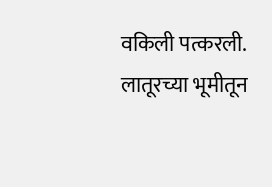वकिली पत्करली. लातूरच्या भूमीतून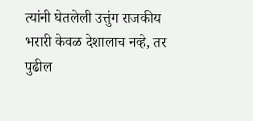त्यांनी घेतलेली उत्तुंग राजकीय भरारी केवळ देशालाच नव्हे, तर पुढील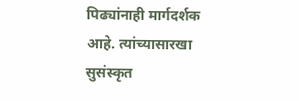पिढ्यांनाही मार्गदर्शक आहे. त्यांच्यासारखा सुसंस्कृत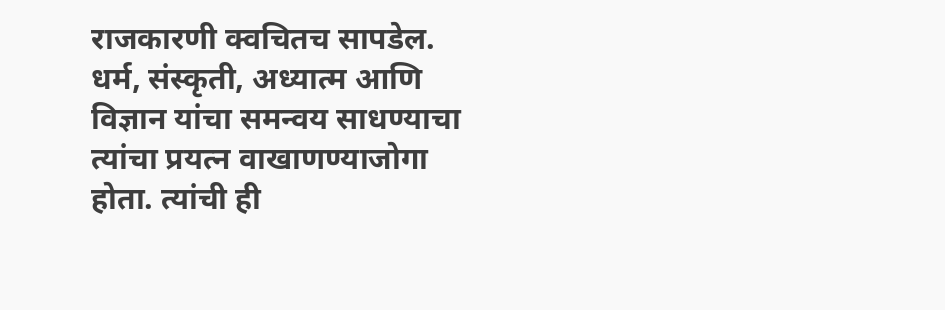राजकारणी क्वचितच सापडेल. धर्म, संस्कृती, अध्यात्म आणि विज्ञान यांचा समन्वय साधण्याचा त्यांचा प्रयत्न वाखाणण्याजोगा होता. त्यांची ही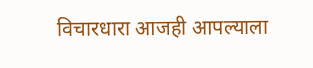विचारधारा आजही आपल्याला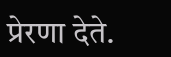प्रेरणा देते.